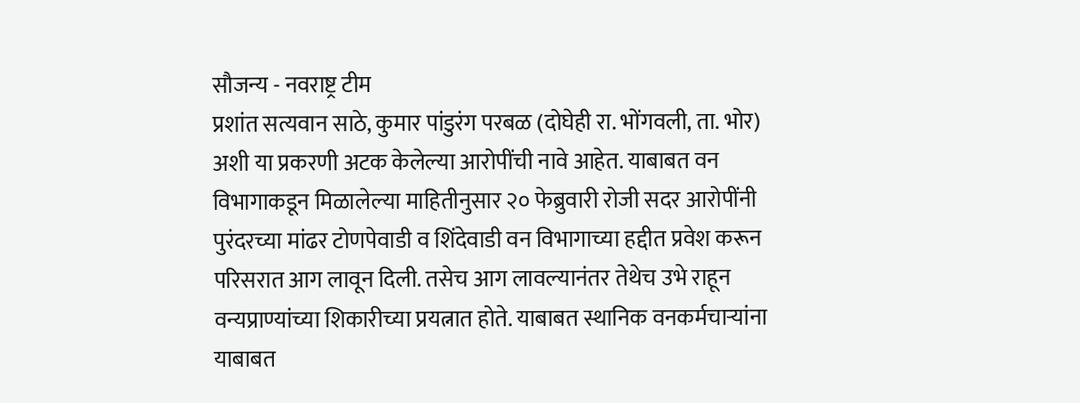सौजन्य - नवराष्ट्र टीम
प्रशांत सत्यवान साठे, कुमार पांडुरंग परबळ (दोघेही रा. भोंगवली, ता. भोर) अशी या प्रकरणी अटक केलेल्या आरोपींची नावे आहेत. याबाबत वन विभागाकडून मिळालेल्या माहितीनुसार २० फेब्रुवारी रोजी सदर आरोपींनी पुरंदरच्या मांढर टोणपेवाडी व शिंदेवाडी वन विभागाच्या हद्दीत प्रवेश करून परिसरात आग लावून दिली. तसेच आग लावल्यानंतर तेथेच उभे राहून वन्यप्राण्यांच्या शिकारीच्या प्रयत्नात होते. याबाबत स्थानिक वनकर्मचाऱ्यांना याबाबत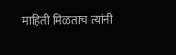माहिती मिळताच त्यांनी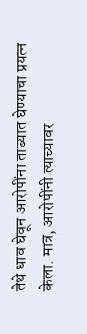तेथे धाव घेवून आरोपींना ताब्यात घेण्याचा प्रयत्न केला. मात्र, आरोपींनी त्याच्यावर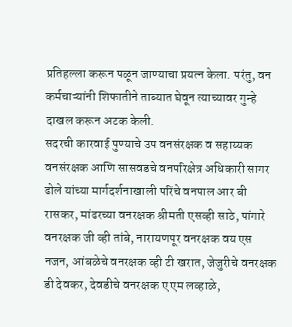प्रतिहल्ला करून पळून जाण्याचा प्रयत्न केला. परंतु, वन कर्मचाऱ्यांनी शिफातीने ताब्यात घेवून त्याच्यावर गुन्हे दाखल करून अटक केली.
सदरची कारवाई पुण्याचे उप वनसंरक्षक व सहाय्यक वनसंरक्षक आणि सासवडचे वनपरिक्षेत्र अधिकारी सागर ढोले यांच्या मार्गदर्शनाखाली परिंचे वनपाल आर बी रासकर, मांढरच्या वनरक्षक श्रीमती एसव्ही साठे, पांगारे वनरक्षक जी व्ही तांबे, नारायणपूर वनरक्षक वय एस नजन, आंबळेचे वनरक्षक व्ही टी खरात, जेजुरीचे वनरक्षक डी देवकर, देवडीचे वनरक्षक ए एम लव्हाळे,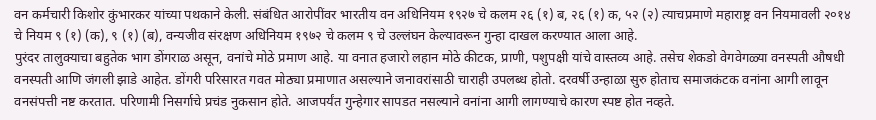वन कर्मचारी किशोर कुंभारकर यांच्या पथकाने केली. संबंधित आरोपींवर भारतीय वन अधिनियम १९२७ चे कलम २६ (१) ब, २६ (१) क, ५२ (२) त्याचप्रमाणे महाराष्ट्र वन नियमावली २०१४ चे नियम ९ (१) (क), ९ (१) (ब), वन्यजीव संरक्षण अधिनियम १९७२ चे कलम ९ चे उल्लंघन केल्यावरून गुन्हा दाखल करण्यात आला आहे.
पुरंदर तालुक्याचा बहुतेक भाग डोंगराळ असून, वनांचे मोठे प्रमाण आहे. या वनात हजारो लहान मोठे कीटक, प्राणी, पशुपक्षी यांचे वास्तव्य आहे. तसेच शेकडो वेगवेगळ्या वनस्पती औषधी वनस्पती आणि जंगली झाडे आहेत. डोंगरी परिसारत गवत मोठ्या प्रमाणात असल्याने जनावरांसाठी चाराही उपलब्ध होतो. दरवर्षी उन्हाळा सुरु होताच समाजकंटक वनांना आगी लावून वनसंपत्ती नष्ट करतात. परिणामी निसर्गाचे प्रचंड नुकसान होते. आजपर्यंत गुन्हेगार सापडत नसल्याने वनांना आगी लागण्याचे कारण स्पष्ट होत नव्हते.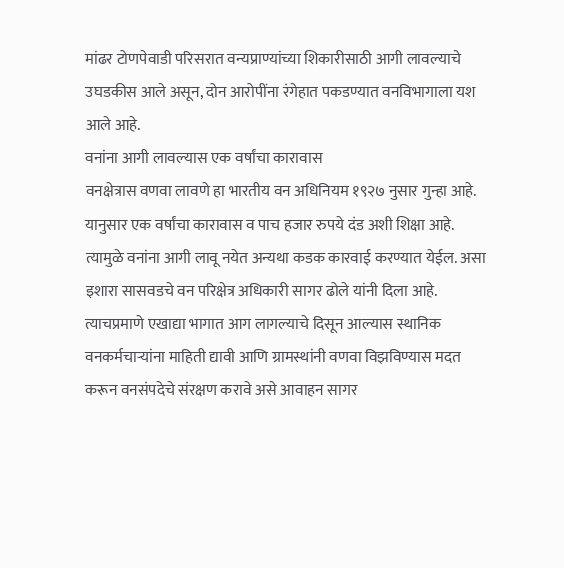मांढर टोणपेवाडी परिसरात वन्यप्राण्यांच्या शिकारीसाठी आगी लावल्याचे उघडकीस आले असून, दोन आरोपींना रंगेहात पकडण्यात वनविभागाला यश आले आहे.
वनांना आगी लावल्यास एक वर्षांचा कारावास
वनक्षेत्रास वणवा लावणे हा भारतीय वन अधिनियम १९२७ नुसार गुन्हा आहे. यानुसार एक वर्षांचा कारावास व पाच हजार रुपये दंड अशी शिक्षा आहे. त्यामुळे वनांना आगी लावू नयेत अन्यथा कडक कारवाई करण्यात येईल. असा इशारा सासवडचे वन परिक्षेत्र अधिकारी सागर ढोले यांनी दिला आहे. त्याचप्रमाणे एखाद्या भागात आग लागल्याचे दिसून आल्यास स्थानिक वनकर्मचाऱ्यांना माहिती द्यावी आणि ग्रामस्थांनी वणवा विझविण्यास मदत करून वनसंपदेचे संरक्षण करावे असे आवाहन सागर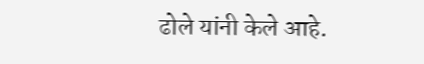ढोले यांनी केले आहे.